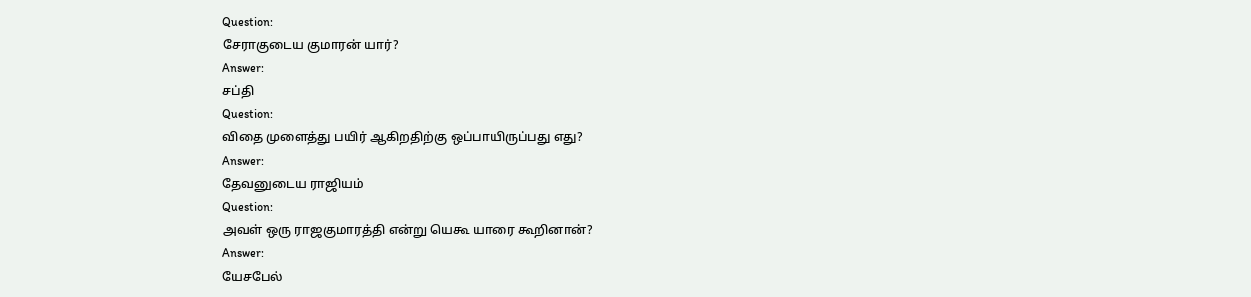Question:
சேராகுடைய குமாரன் யார்?
Answer:
சப்தி
Question:
விதை முளைத்து பயிர் ஆகிறதிற்கு ஒப்பாயிருப்பது எது?
Answer:
தேவனுடைய ராஜியம்
Question:
அவள் ஒரு ராஜகுமாரத்தி என்று யெகூ யாரை கூறினான்?
Answer:
யேசபேல்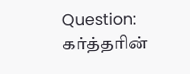Question:
கர்த்தரின்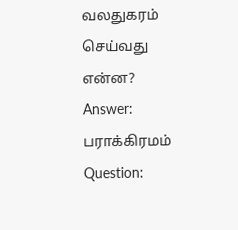வலதுகரம் செய்வது என்ன?
Answer:
பராக்கிரமம்
Question: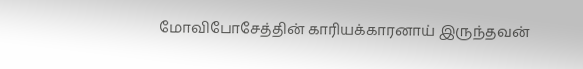மோவிபோசேத்தின் காரியக்காரனாய் இருந்தவன்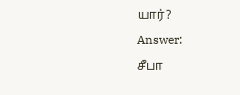யார்?
Answer:
சீபா